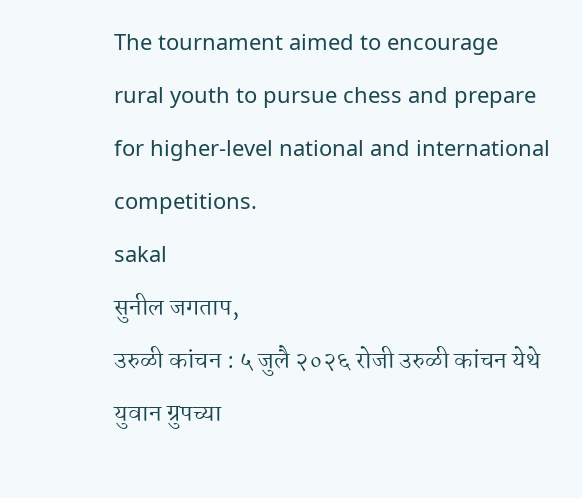The tournament aimed to encourage rural youth to pursue chess and prepare for higher-level national and international competitions.
sakal
सुनील जगताप,
उरुळी कांचन : ५ जुलै २०२६ रोजी उरुळी कांचन येथे युवान ग्रुपच्या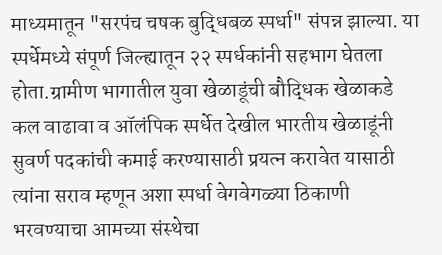माध्यमातून "सरपंच चषक बुद्धिबळ स्पर्धा" संपन्न झाल्या. या स्पर्धेमध्ये संपूर्ण जिल्ह्यातून २२ स्पर्धकांनी सहभाग घेतला होता.ग्रामीण भागातील युवा खेळाडूंची बौद्धिक खेळाकडे कल वाढावा व ऑलंपिक स्पर्धेत देखील भारतीय खेळाडूंनी सुवर्ण पदकांची कमाई करण्यासाठी प्रयत्न करावेत यासाठी त्यांना सराव म्हणून अशा स्पर्धा वेगवेगळ्या ठिकाणी भरवण्याचा आमच्या संस्थेचा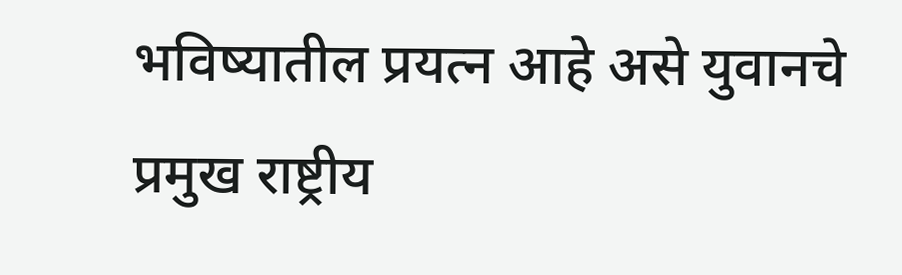भविष्यातील प्रयत्न आहे असे युवानचे प्रमुख राष्ट्रीय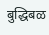बुद्धिबळ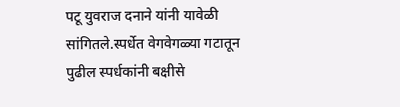पटू युवराज दनाने यांनी यावेळी सांगितले.स्पर्धेत वेगवेगळ्या गटातून पुढील स्पर्धकांनी बक्षीसे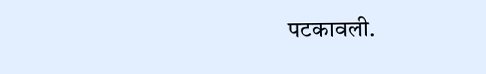पटकावली.